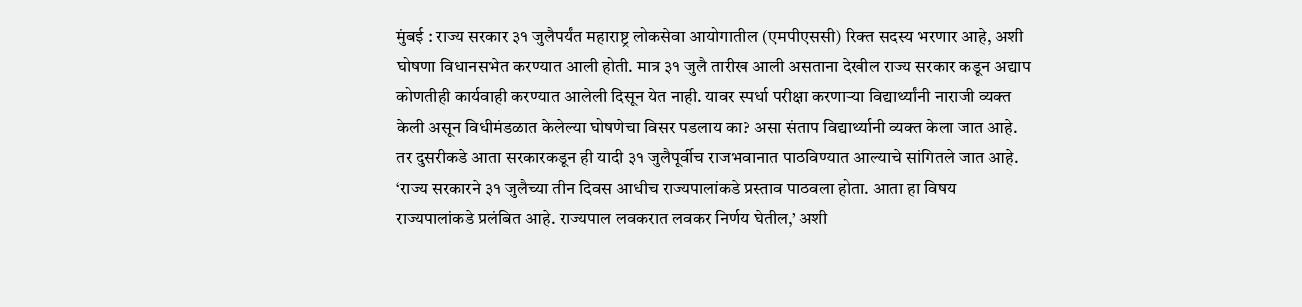मुंबई : राज्य सरकार ३१ जुलैपर्यंत महाराष्ट्र लोकसेवा आयोगातील (एमपीएससी) रिक्त सदस्य भरणार आहे, अशी घोषणा विधानसभेत करण्यात आली होती. मात्र ३१ जुलै तारीख आली असताना देखील राज्य सरकार कडून अद्याप कोणतीही कार्यवाही करण्यात आलेली दिसून येत नाही. यावर स्पर्धा परीक्षा करणाऱ्या विद्यार्थ्यांनी नाराजी व्यक्त केली असून विधीमंडळात केलेल्या घोषणेचा विसर पडलाय का? असा संताप विद्यार्थ्यानी व्यक्त केला जात आहे.
तर दुसरीकडे आता सरकारकडून ही यादी ३१ जुलैपूर्वीच राजभवानात पाठविण्यात आल्याचे सांगितले जात आहे. ‘राज्य सरकारने ३१ जुलैच्या तीन दिवस आधीच राज्यपालांकडे प्रस्ताव पाठवला होता. आता हा विषय राज्यपालांकडे प्रलंबित आहे. राज्यपाल लवकरात लवकर निर्णय घेतील,’ अशी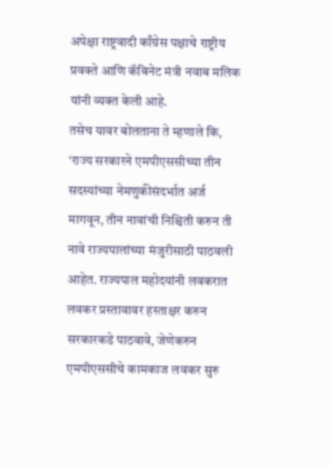अपेक्षा राष्ट्रवादी काँग्रेस पक्षाचे राष्ट्रीय प्रवक्ते आणि कॅबिनेट मंत्री नवाब मलिक यांनी व्यक्त केली आहे.
तसेच यावर बोलताना ते म्हणाले कि, ‘राज्य सरकारने एमपीएससीच्या तीन सदस्यांच्या नेमणुकीसंदर्भात अर्ज मागवून, तीन नावांची निश्चिती करुन ती नावे राज्यपालांच्या मंजुरीसाठी पाठवली आहेत. राज्यपाल महोदयांनी लवकरात लवकर प्रस्तावावर हस्ताक्षर करुन सरकारकडे पाठवावे, जेणेकरुन एमपीएससीचे कामकाज लवकर सुरु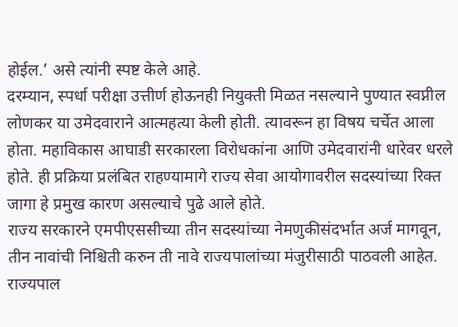होईल.’ असे त्यांनी स्पष्ट केले आहे.
दरम्यान, स्पर्धा परीक्षा उत्तीर्ण होऊनही नियुक्ती मिळत नसल्याने पुण्यात स्वप्नील लोणकर या उमेदवाराने आत्महत्या केली होती. त्यावरून हा विषय चर्चेत आला होता. महाविकास आघाडी सरकारला विरोधकांना आणि उमेदवारांनी धारेवर धरले होते. ही प्रक्रिया प्रलंबित राहण्यामागे राज्य सेवा आयोगावरील सदस्यांच्या रिक्त जागा हे प्रमुख कारण असल्याचे पुढे आले होते.
राज्य सरकारने एमपीएससीच्या तीन सदस्यांच्या नेमणुकीसंदर्भात अर्ज मागवून, तीन नावांची निश्चिती करुन ती नावे राज्यपालांच्या मंजुरीसाठी पाठवली आहेत. राज्यपाल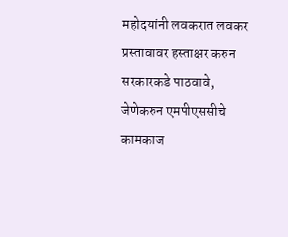महोदयांनी लवकरात लवकर प्रस्तावावर हस्ताक्षर करुन सरकारकडे पाठवावे, जेणेकरुन एमपीएससीचे कामकाज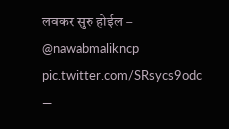लवकर सुरु होईल – @nawabmalikncp pic.twitter.com/SRsycs9odc
—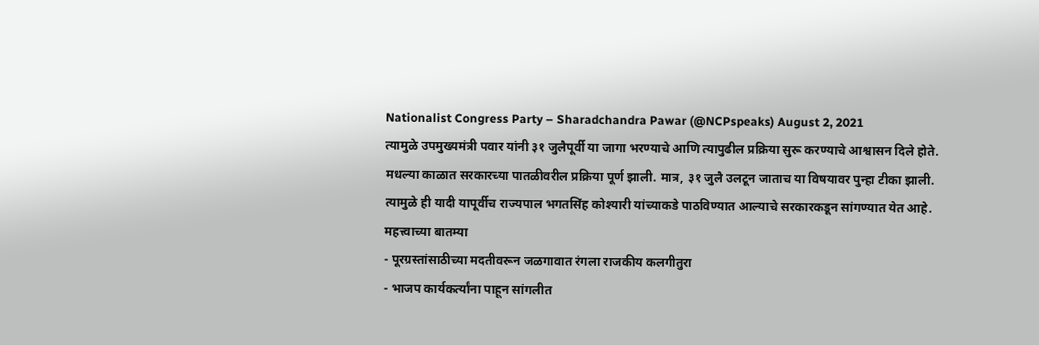Nationalist Congress Party – Sharadchandra Pawar (@NCPspeaks) August 2, 2021
त्यामुळे उपमुख्यमंत्री पवार यांनी ३१ जुलैपूर्वी या जागा भरण्याचे आणि त्यापुढील प्रक्रिया सुरू करण्याचे आश्वासन दिले होते. मधल्या काळात सरकारच्या पातळीवरील प्रक्रिया पूर्ण झाली. मात्र, ३१ जुलै उलटून जाताच या विषयावर पुन्हा टीका झाली. त्यामुळे ही यादी यापूर्वीच राज्यपाल भगतसिंह कोश्यारी यांच्याकडे पाठविण्यात आल्याचे सरकारकडून सांगण्यात येत आहे.
महत्त्वाच्या बातम्या
- पूरग्रस्तांसाठीच्या मदतीवरून जळगावात रंगला राजकीय कलगीतुरा
- भाजप कार्यकर्त्यांना पाहून सांगलीत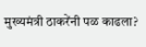मुख्यमंत्री ठाकरेंनी पळ काढला?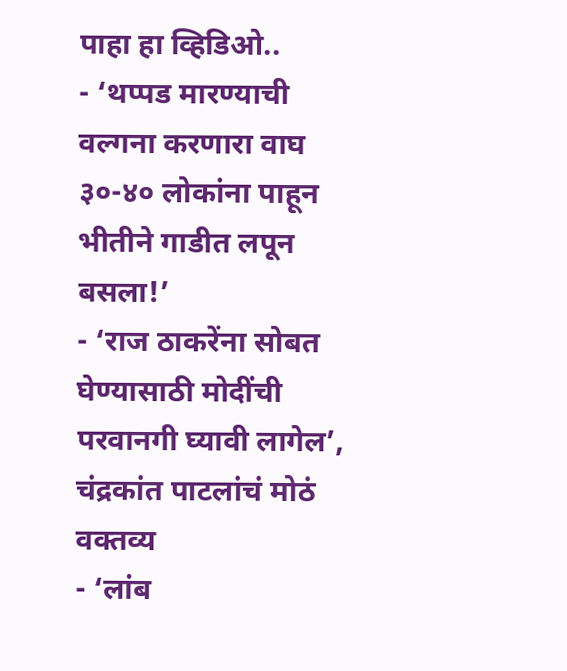पाहा हा व्हिडिओ..
- ‘थप्पड मारण्याची वल्गना करणारा वाघ ३०-४० लोकांना पाहून भीतीने गाडीत लपून बसला!’
- ‘राज ठाकरेंना सोबत घेण्यासाठी मोदींची परवानगी घ्यावी लागेल’, चंद्रकांत पाटलांचं मोठं वक्तव्य
- ‘लांब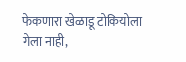फेकणारा खेळाडू टोकियोला गेला नाही,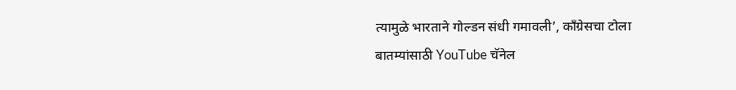त्यामुळे भारताने गोल्डन संधी गमावली’, काँग्रेसचा टोला
बातम्यांसाठी YouTube चॅनेल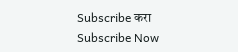Subscribe करा
Subscribe Now